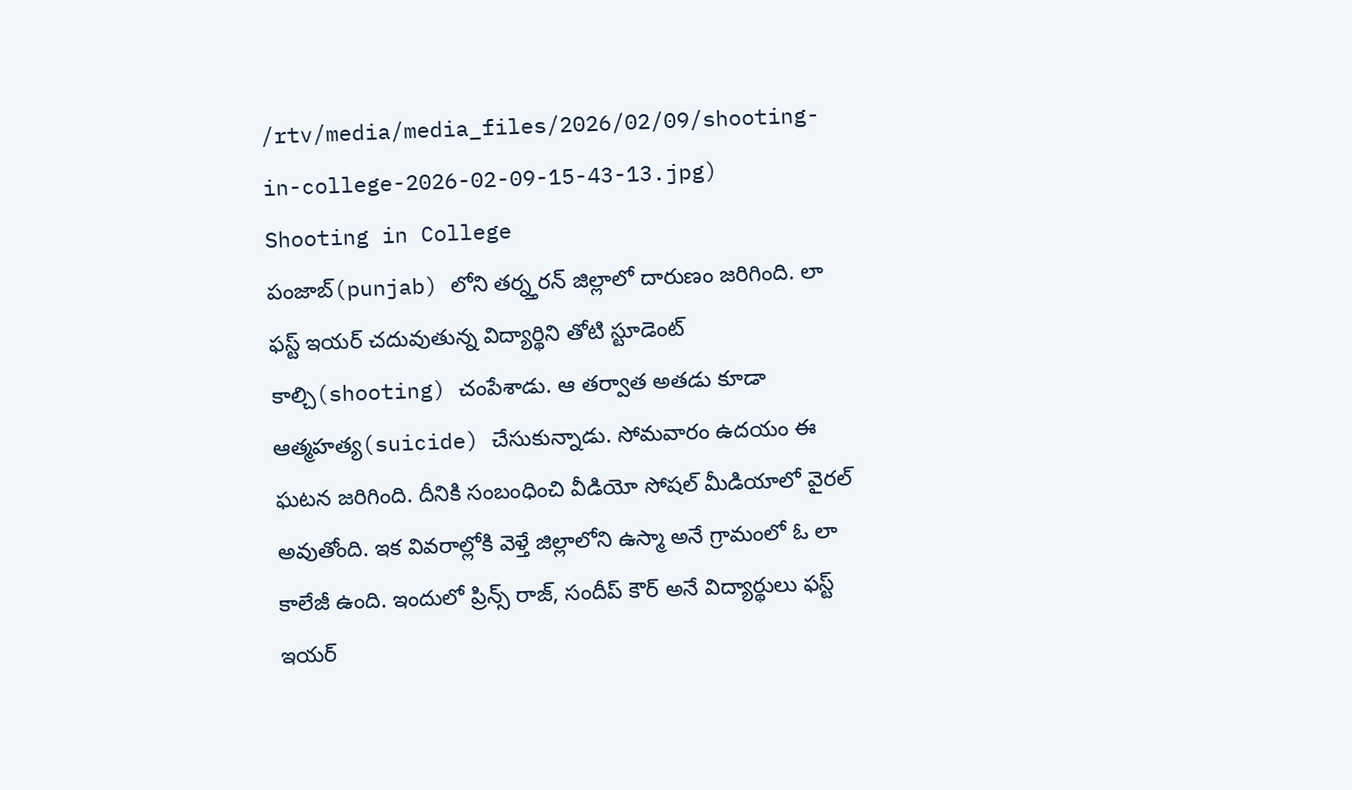/rtv/media/media_files/2026/02/09/shooting-in-college-2026-02-09-15-43-13.jpg)
Shooting in College
పంజాబ్(punjab) లోని తర్న్తరన్ జిల్లాలో దారుణం జరిగింది. లా ఫస్ట్ ఇయర్ చదువుతున్న విద్యార్థిని తోటి స్టూడెంట్ కాల్చి(shooting) చంపేశాడు. ఆ తర్వాత అతడు కూడా ఆత్మహత్య(suicide) చేసుకున్నాడు. సోమవారం ఉదయం ఈ ఘటన జరిగింది. దీనికి సంబంధించి వీడియో సోషల్ మీడియాలో వైరల్ అవుతోంది. ఇక వివరాల్లోకి వెళ్తే జిల్లాలోని ఉస్మా అనే గ్రామంలో ఓ లా కాలేజీ ఉంది. ఇందులో ప్రిన్స్ రాజ్, సందీప్ కౌర్ అనే విద్యార్థులు ఫస్ట్ ఇయర్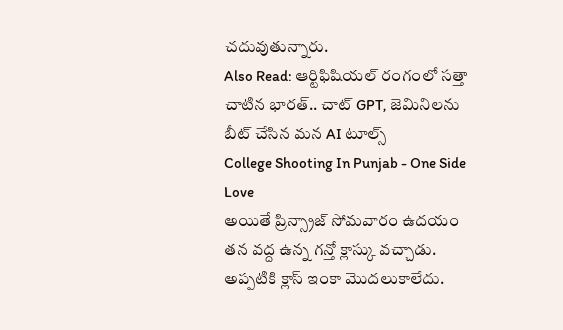చదువుతున్నారు.
Also Read: ఆర్టిఫిషియల్ రంగంలో సత్తా చాటిన భారత్.. చాట్ GPT, జెమినిలను బీట్ చేసిన మన AI టూల్స్
College Shooting In Punjab - One Side Love
అయితే ప్రిన్స్రాజ్ సోమవారం ఉదయం తన వద్ద ఉన్న గన్తో క్లాస్కు వచ్చాడు. అప్పటికి క్లాస్ ఇంకా మొదలుకాలేదు.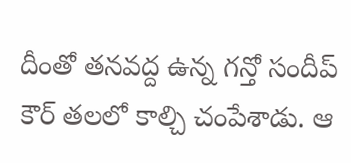దీంతో తనవద్ద ఉన్న గన్తో సందీప్ కౌర్ తలలో కాల్చి చంపేశాడు. ఆ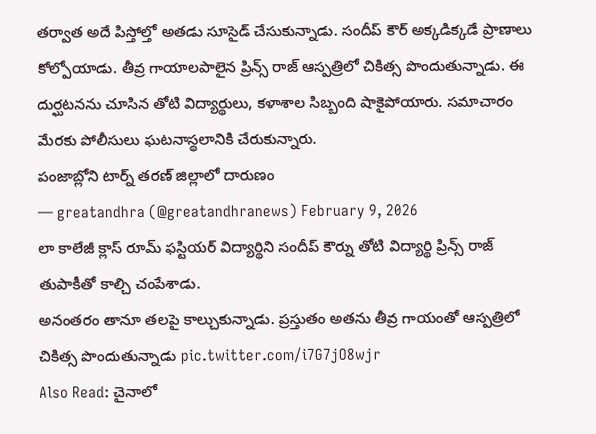తర్వాత అదే పిస్తోల్తో అతడు సూసైడ్ చేసుకున్నాడు. సందీప్ కౌర్ అక్కడిక్కడే ప్రాణాలు కోల్పోయాడు. తీవ్ర గాయాలపాలైన ప్రిన్స్ రాజ్ ఆస్పత్రిలో చికిత్స పొందుతున్నాడు. ఈ దుర్ఘటనను చూసిన తోటి విద్యార్థులు, కళాశాల సిబ్బంది షాకైపోయారు. సమాచారం మేరకు పోలీసులు ఘటనాస్థలానికి చేరుకున్నారు.
పంజాబ్లోని టార్న్ తరణ్ జిల్లాలో దారుణం
— greatandhra (@greatandhranews) February 9, 2026
లా కాలేజీ క్లాస్ రూమ్ ఫస్టియర్ విద్యార్థిని సందీప్ కౌర్ను తోటి విద్యార్థి ప్రిన్స్ రాజ్ తుపాకీతో కాల్చి చంపేశాడు.
అనంతరం తానూ తలపై కాల్చుకున్నాడు. ప్రస్తుతం అతను తీవ్ర గాయంతో ఆస్పత్రిలో చికిత్స పొందుతున్నాడు pic.twitter.com/i7G7jO8wjr
Also Read: చైనాలో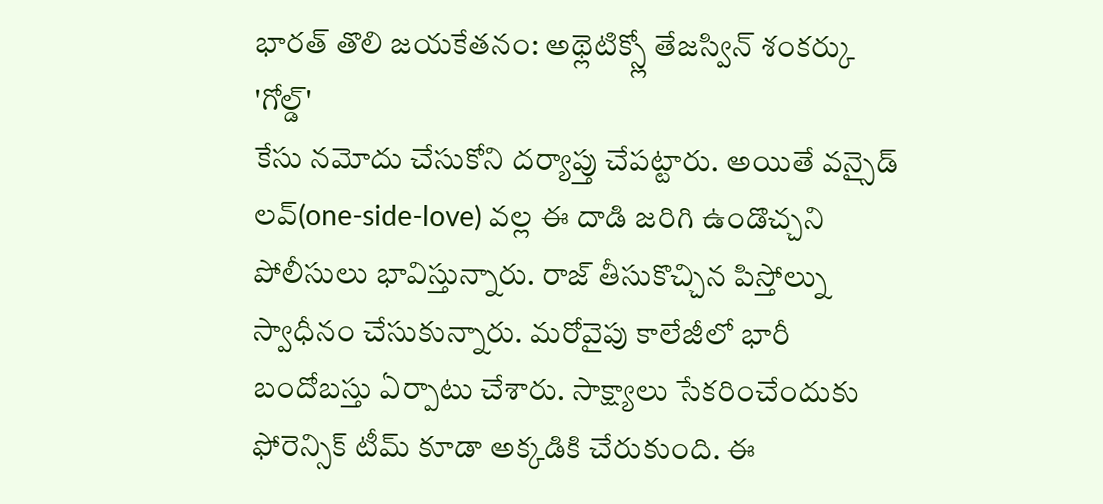భారత్ తొలి జయకేతనం: అథ్లెటిక్స్లో తేజస్విన్ శంకర్కు 'గోల్డ్'
కేసు నమోదు చేసుకోని దర్యాప్తు చేపట్టారు. అయితే వన్సైడ్ లవ్(one-side-love) వల్ల ఈ దాడి జరిగి ఉండొచ్చని పోలీసులు భావిస్తున్నారు. రాజ్ తీసుకొచ్చిన పిస్తోల్ను స్వాధీనం చేసుకున్నారు. మరోవైపు కాలేజీలో భారీ బందోబస్తు ఏర్పాటు చేశారు. సాక్ష్యాలు సేకరించేందుకు ఫోరెన్సిక్ టీమ్ కూడా అక్కడికి చేరుకుంది. ఈ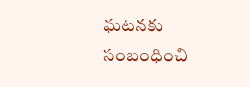ఘటనకు సంబంధించి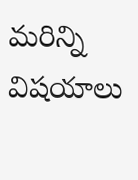మరిన్ని విషయాలు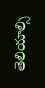తెలియాల్సి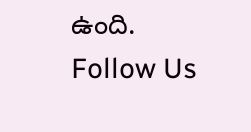ఉంది.
Follow Us